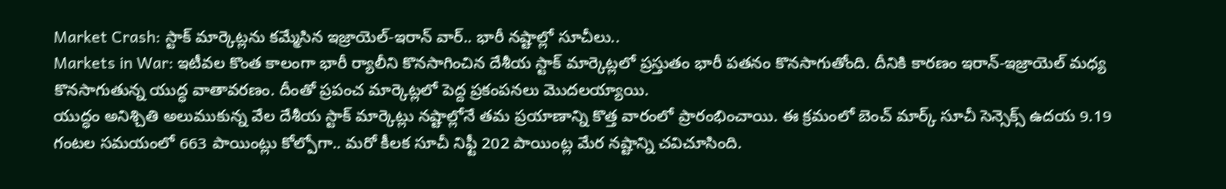Market Crash: స్టాక్ మార్కెట్లను కమ్మేసిన ఇజ్రాయెల్-ఇరాన్ వార్.. భారీ నష్టాల్లో సూచీలు..
Markets in War: ఇటీవల కొంత కాలంగా భారీ ర్యాలీని కొనసాగించిన దేశీయ స్టాక్ మార్కెట్లలో ప్రస్తుతం భారీ పతనం కొనసాగుతోంది. దీనికి కారణం ఇరాన్-ఇజ్రాయెల్ మధ్య కొనసాగుతున్న యుద్ధ వాతావరణం. దీంతో ప్రపంచ మార్కెట్లలో పెద్ద ప్రకంపనలు మెుదలయ్యాయి.
యుద్ధం అనిశ్చితి అలుముకున్న వేల దేశీయ స్టాక్ మార్కెట్లు నష్టాల్లోనే తమ ప్రయాణాన్ని కొత్త వారంలో ప్రారంభించాయి. ఈ క్రమంలో బెంచ్ మార్క్ సూచీ సెన్సెక్స్ ఉదయ 9.19 గంటల సమయంలో 663 పాయింట్లు కోల్పోగా.. మరో కీలక సూచీ నిఫ్టీ 202 పాయింట్ల మేర నష్టాన్ని చవిచూసింది.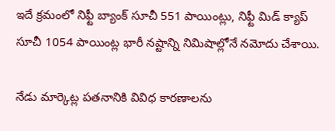ఇదే క్రమంలో నిఫ్టీ బ్యాంక్ సూచీ 551 పాయింట్లు, నిఫ్టీ మిడ్ క్యాప్ సూచీ 1054 పాయింట్ల భారీ నష్టాన్ని నిమిషాల్లోనే నమోదు చేశాయి.

నేడు మార్కెట్ల పతనానికి వివిధ కారణాలను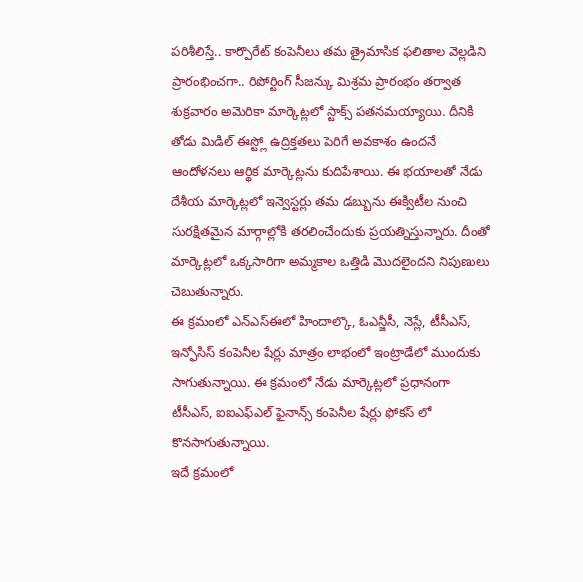పరిశీలిస్తే.. కార్పొరేట్ కంపెనీలు తమ త్రైమాసిక ఫలితాల వెల్లడిని ప్రారంభించగా.. రిపోర్టింగ్ సీజన్కు మిశ్రమ ప్రారంభం తర్వాత శుక్రవారం అమెరికా మార్కెట్లలో స్టాక్స్ పతనమయ్యాయి. దీనికి తోడు మిడిల్ ఈస్ట్లో ఉద్రిక్తతలు పెరిగే అవకాశం ఉందనే ఆందోళనలు ఆర్థిక మార్కెట్లను కుదిపేశాయి. ఈ భయాలతో నేడు దేశీయ మార్కెట్లలో ఇన్వెస్టర్లు తమ డబ్బును ఈక్విటీల నుంచి సురక్షితమైన మార్గాల్లోకి తరలించేందుకు ప్రయత్నిస్తున్నారు. దీంతో మార్కెట్లలో ఒక్కసారిగా అమ్మకాల ఒత్తిడి మెుదలైందని నిపుణులు చెబుతున్నారు.
ఈ క్రమంలో ఎన్ఎస్ఈలో హిందాల్కొ, ఓఎన్జీసీ, నెస్లే, టీసీఎస్, ఇన్ఫోసిస్ కంపెనీల షేర్లు మాత్రం లాభంలో ఇంట్రాడేలో ముందుకు సాగుతున్నాయి. ఈ క్రమంలో నేడు మార్కెట్లలో ప్రధానంగా టీసీఎస్, ఐఐఎఫ్ఎల్ ఫైనాన్స్ కంపెనీల షేర్లు ఫోకస్ లో కొనసాగుతున్నాయి.
ఇదే క్రమంలో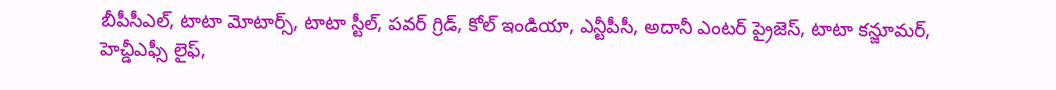బీపీసీఎల్, టాటా మోటార్స్, టాటా స్టీల్, పవర్ గ్రిడ్, కోల్ ఇండియా, ఎన్టీపీసీ, అదానీ ఎంటర్ ప్రైజెస్, టాటా కన్జూమర్, హెచ్డీఎఫ్సీ లైఫ్,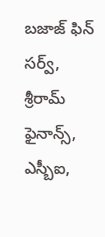బజాజ్ ఫిన్ సర్వ్, శ్రీరామ్ ఫైనాన్స్, ఎస్బీఐ,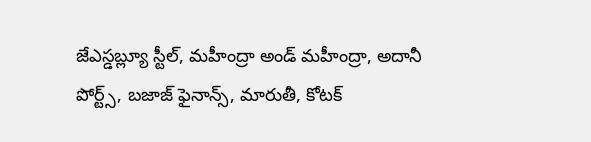జేఎస్డబ్ల్యూ స్టీల్, మహీంద్రా అండ్ మహీంద్రా, అదానీ పోర్ట్స్, బజాజ్ ఫైనాన్స్, మారుతీ, కోటక్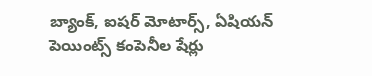బ్యాంక్, ఐషర్ మోటార్స్, ఏషియన్ పెయింట్స్ కంపెనీల షేర్లు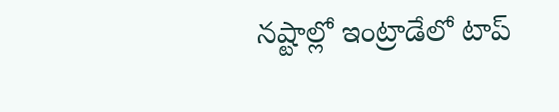నష్టాల్లో ఇంట్రాడేలో టాప్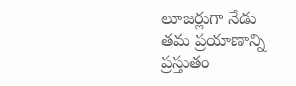లూజర్లుగా నేడు తమ ప్రయాణాన్ని ప్రస్తుతం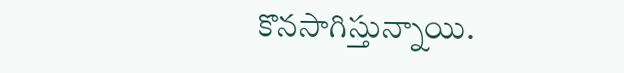కొనసాగిస్తున్నాయి.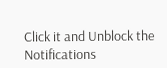Click it and Unblock the Notifications